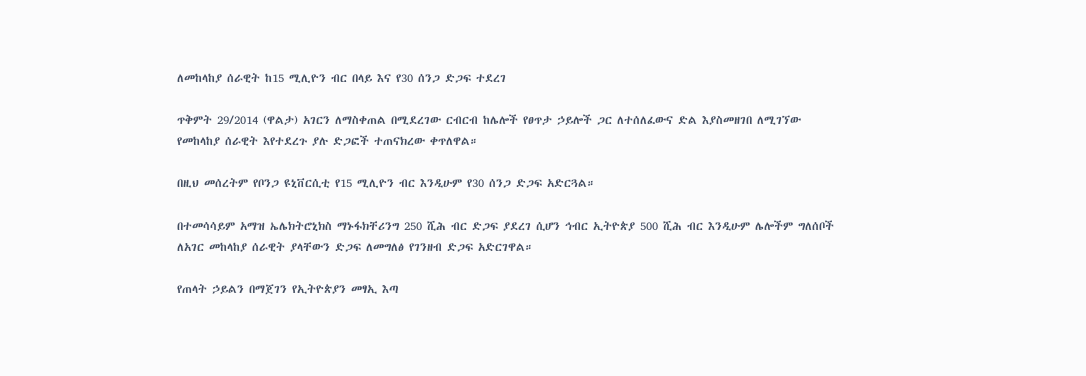ለመከላከያ ሰራዊት ከ15 ሚሊዮን ብር በላይ እና የ30 ሰንጋ ድጋፍ ተደረገ

ጥቅምት 29/2014 (ዋልታ) አገርን ለማስቀጠል በሚደረገው ርብርብ ከሌሎች የፀጥታ ኃይሎች ጋር ለተሰለፈውና ድል እያስመዘገበ ለሚገኘው የመከላከያ ሰራዊት እየተደረጉ ያሉ ድጋፎች ተጠናክረው ቀጥለዋል።

በዚህ መሰረትም የቦንጋ ዩኒቨርሲቲ የ15 ሚሊዮን ብር እንዲሁም የ30 ሰንጋ ድጋፍ አድርጓል።

በተመሳሳይም አማዝ ኤሌክትሮኒክስ ማኑፋክቸሪንግ 250 ሺሕ ብር ድጋፍ ያደረገ ሲሆን ኅብር ኢትዮጵያ 500 ሺሕ ብር እንዲሁም ሌሎችም ግለሰቦች ለአገር መከላከያ ሰራዊት ያላቸውን ድጋፍ ለመግለፅ የገንዘብ ድጋፍ አድርገዋል።

የጠላት ኃይልን በማጀገን የኢትዮጵያን መፃኢ እጣ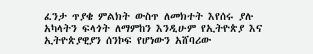ፈንታ ጥያቄ ምልክት ውስጥ ለመክተት እየሰሩ ያሉ አካላትን ፍላጎት ለማምከን እንዲሁም የኢትዮጵያ እና ኢትዮጵያዊያን ሰንኮፍ የሆነውን አሸባሪው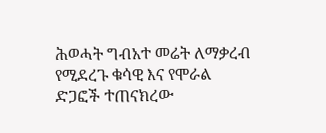ሕወሓት ግብአተ መሬት ለማቃረብ የሚደረጉ ቁሳዊ እና የሞራል ድጋፎች ተጠናክረው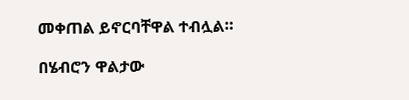መቀጠል ይኖርባቸዋል ተብሏል።

በሄብሮን ዋልታው